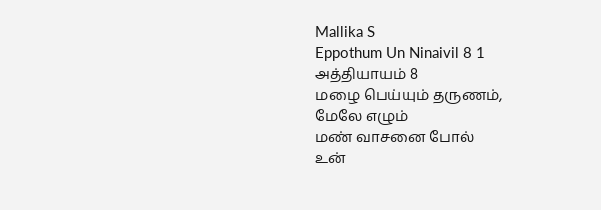Mallika S
Eppothum Un Ninaivil 8 1
அத்தியாயம் 8
மழை பெய்யும் தருணம்,
மேலே எழும்
மண் வாசனை போல்
உன்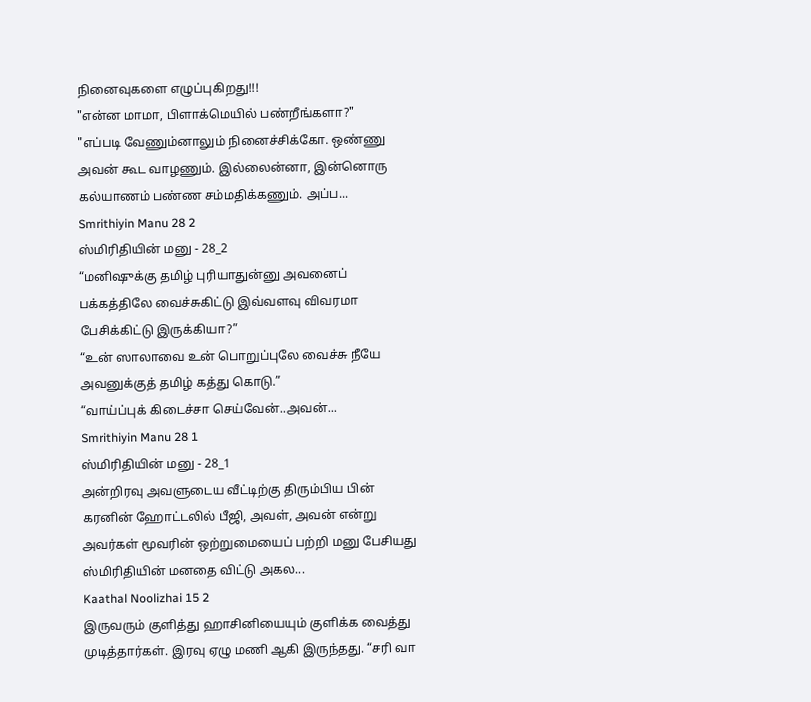நினைவுகளை எழுப்புகிறது!!!
"என்ன மாமா, பிளாக்மெயில் பண்றீங்களா?"
"எப்படி வேணும்னாலும் நினைச்சிக்கோ. ஒண்ணு அவன் கூட வாழணும். இல்லைன்னா, இன்னொரு கல்யாணம் பண்ண சம்மதிக்கணும். அப்ப...
Smrithiyin Manu 28 2
ஸ்மிரிதியின் மனு - 28_2
“மனிஷுக்கு தமிழ் புரியாதுன்னு அவனைப் பக்கத்திலே வைச்சுகிட்டு இவ்வளவு விவரமா பேசிக்கிட்டு இருக்கியா?”
“உன் ஸாலாவை உன் பொறுப்புலே வைச்சு நீயே அவனுக்குத் தமிழ் கத்து கொடு.”
“வாய்ப்புக் கிடைச்சா செய்வேன்..அவன்...
Smrithiyin Manu 28 1
ஸ்மிரிதியின் மனு - 28_1
அன்றிரவு அவளுடைய வீட்டிற்கு திரும்பிய பின் கரனின் ஹோட்டலில் பீஜி, அவள், அவன் என்று அவர்கள் மூவரின் ஒற்றுமையைப் பற்றி மனு பேசியது ஸ்மிரிதியின் மனதை விட்டு அகல...
Kaathal Noolizhai 15 2
இருவரும் குளித்து ஹாசினியையும் குளிக்க வைத்து முடித்தார்கள். இரவு ஏழு மணி ஆகி இருந்தது. “சரி வா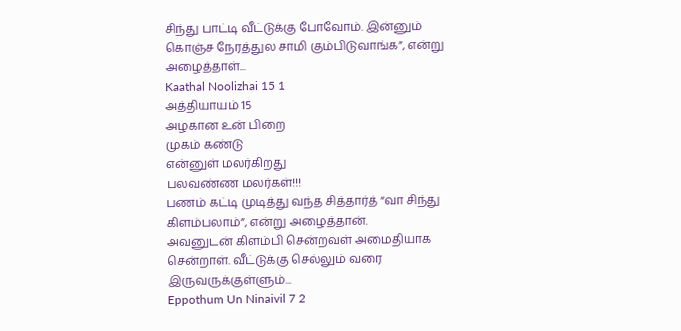சிந்து பாட்டி வீட்டுக்கு போவோம். இன்னும் கொஞ்ச நேரத்துல சாமி கும்பிடுவாங்க”, என்று அழைத்தாள்...
Kaathal Noolizhai 15 1
அத்தியாயம் 15
அழகான உன் பிறை
முகம் கண்டு
என்னுள் மலர்கிறது
பலவண்ண மலர்கள்!!!
பணம் கட்டி முடித்து வந்த சித்தார்த் “வா சிந்து கிளம்பலாம்”, என்று அழைத்தான்.
அவனுடன் கிளம்பி சென்றவள் அமைதியாக சென்றாள். வீட்டுக்கு செல்லும் வரை இருவருக்குள்ளும்...
Eppothum Un Ninaivil 7 2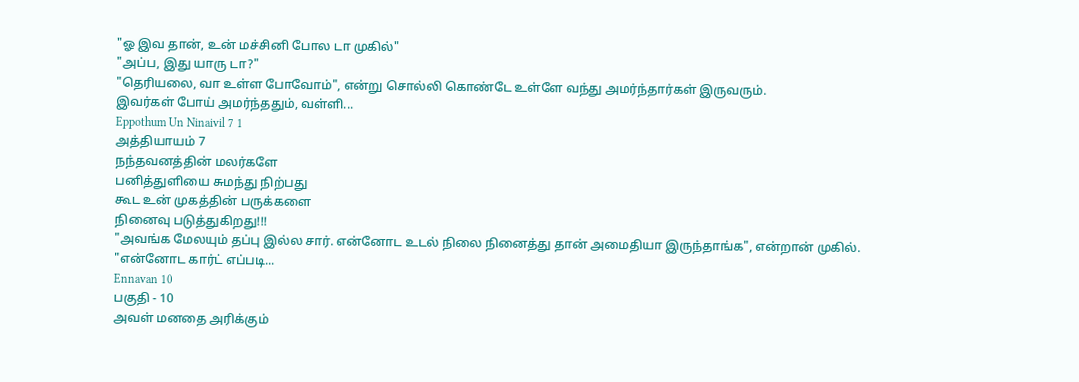"ஓ இவ தான், உன் மச்சினி போல டா முகில்"
"அப்ப, இது யாரு டா?"
"தெரியலை, வா உள்ள போவோம்", என்று சொல்லி கொண்டே உள்ளே வந்து அமர்ந்தார்கள் இருவரும்.
இவர்கள் போய் அமர்ந்ததும், வள்ளி...
Eppothum Un Ninaivil 7 1
அத்தியாயம் 7
நந்தவனத்தின் மலர்களே
பனித்துளியை சுமந்து நிற்பது
கூட உன் முகத்தின் பருக்களை
நினைவு படுத்துகிறது!!!
"அவங்க மேலயும் தப்பு இல்ல சார். என்னோட உடல் நிலை நினைத்து தான் அமைதியா இருந்தாங்க", என்றான் முகில்.
"என்னோட கார்ட் எப்படி...
Ennavan 10
பகுதி - 10
அவள் மனதை அரிக்கும்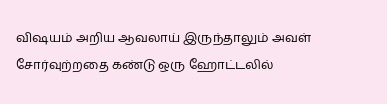விஷயம் அறிய ஆவலாய் இருந்தாலும் அவள் சோர்வுற்றதை கண்டு ஒரு ஹோட்டலில்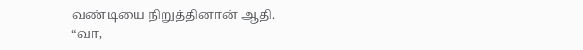வண்டியை நிறுத்தினான் ஆதி.
“வா,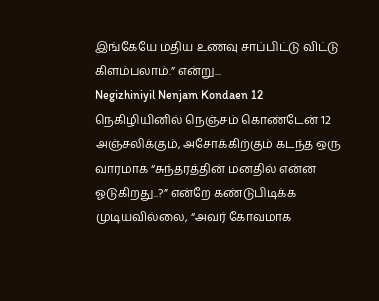இங்கேயே மதிய உணவு சாப்பிட்டு விட்டு கிளம்பலாம்.” என்று...
Negizhiniyil Nenjam Kondaen 12
நெகிழியினில் நெஞ்சம் கொண்டேன் 12
அஞ்சலிக்கும், அசோக்கிற்கும் கடந்த ஒரு வாரமாக “சுந்தரத்தின் மனதில் என்ன
ஓடுகிறது..?” என்றே கண்டுபிடிக்க முடியவில்லை, “அவர் கோவமாக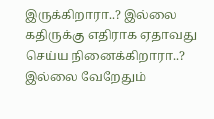இருக்கிறாரா..? இல்லை கதிருக்கு எதிராக ஏதாவது செய்ய நினைக்கிறாரா..?
இல்லை வேறேதும்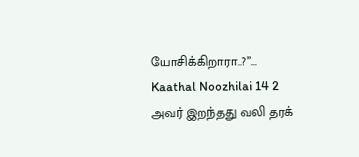யோசிக்கிறாரா..?”...
Kaathal Noozhilai 14 2
அவர் இறந்தது வலி தரக்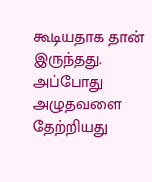கூடியதாக தான் இருந்தது. அப்போது அழுதவளை தேற்றியது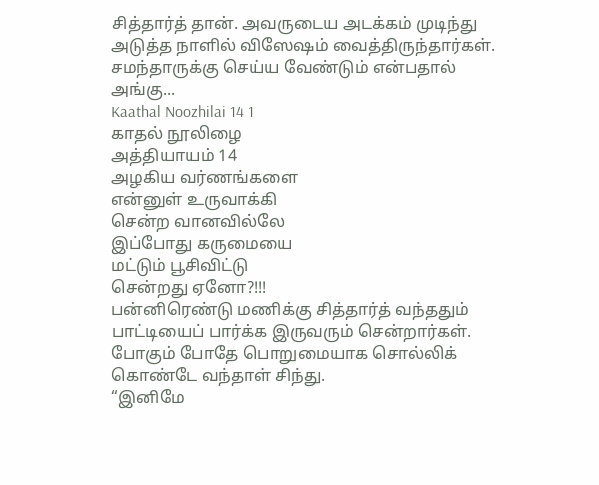சித்தார்த் தான். அவருடைய அடக்கம் முடிந்து அடுத்த நாளில் விஸேஷம் வைத்திருந்தார்கள். சமந்தாருக்கு செய்ய வேண்டும் என்பதால் அங்கு...
Kaathal Noozhilai 14 1
காதல் நூலிழை
அத்தியாயம் 14
அழகிய வர்ணங்களை
என்னுள் உருவாக்கி
சென்ற வானவில்லே
இப்போது கருமையை
மட்டும் பூசிவிட்டு
சென்றது ஏனோ?!!!
பன்னிரெண்டு மணிக்கு சித்தார்த் வந்ததும் பாட்டியைப் பார்க்க இருவரும் சென்றார்கள். போகும் போதே பொறுமையாக சொல்லிக் கொண்டே வந்தாள் சிந்து.
“இனிமே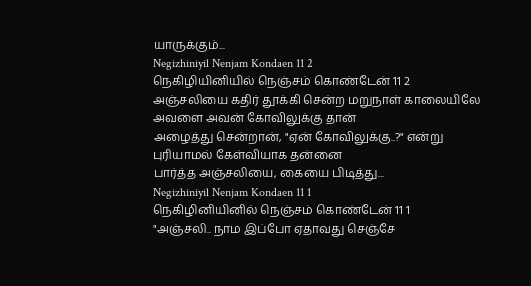யாருக்கும்...
Negizhiniyil Nenjam Kondaen 11 2
நெகிழியினியில் நெஞ்சம் கொண்டேன் 11 2
அஞ்சலியை கதிர் தூக்கி சென்ற மறுநாள் காலையிலே அவளை அவன் கோவிலுக்கு தான்
அழைத்து சென்றான், "ஏன் கோவிலுக்கு..?" என்று புரியாமல் கேள்வியாக தன்னை
பார்த்த அஞ்சலியை, கையை பிடித்து...
Negizhiniyil Nenjam Kondaen 11 1
நெகிழினியினில் நெஞ்சம் கொண்டேன் 11 1
"அஞ்சலி.. நாம இப்போ ஏதாவது செஞ்சே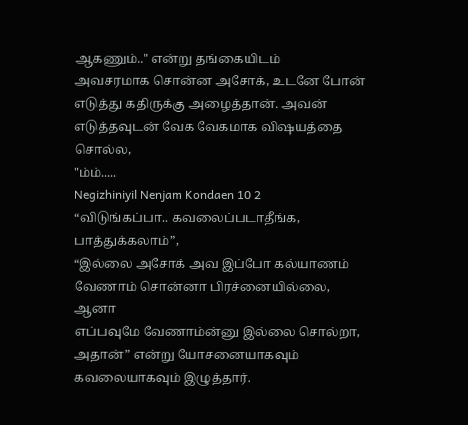ஆகணும்.." என்று தங்கையிடம்
அவசரமாக சொன்ன அசோக், உடனே போன் எடுத்து கதிருக்கு அழைத்தான். அவன்
எடுத்தவுடன் வேக வேகமாக விஷயத்தை சொல்ல,
"ம்ம்.....
Negizhiniyil Nenjam Kondaen 10 2
“விடுங்கப்பா.. கவலைப்படாதீங்க, பாத்துக்கலாம்”,
“இல்லை அசோக் அவ இப்போ கல்யாணம் வேணாம் சொன்னா பிரச்னையில்லை, ஆனா
எப்பவுமே வேணாம்ன்னு இல்லை சொல்றா, அதான்” என்று யோசனையாகவும்
கவலையாகவும் இழுத்தார்.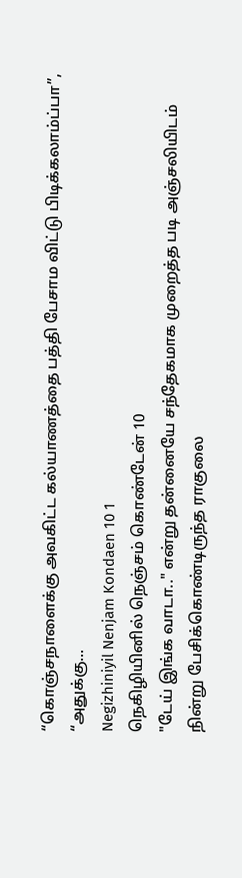“கொஞ்சநாளைக்கு அவகிட்ட கல்யாணத்தை பத்தி பேசாம விட்டு பிடிக்கலாம்ப்பா”,
“அதுக்கு...
Negizhiniyil Nenjam Kondaen 10 1
நெகிழியினில் நெஞ்சம் கொண்டேன் 10
"டேய் இங்க வாடா.." என்று தன்னையே சந்தேகமாக முறைத்த படி அஞ்சலியிடம்
நின்று பேசிக்கொண்டிருந்த ராகுலை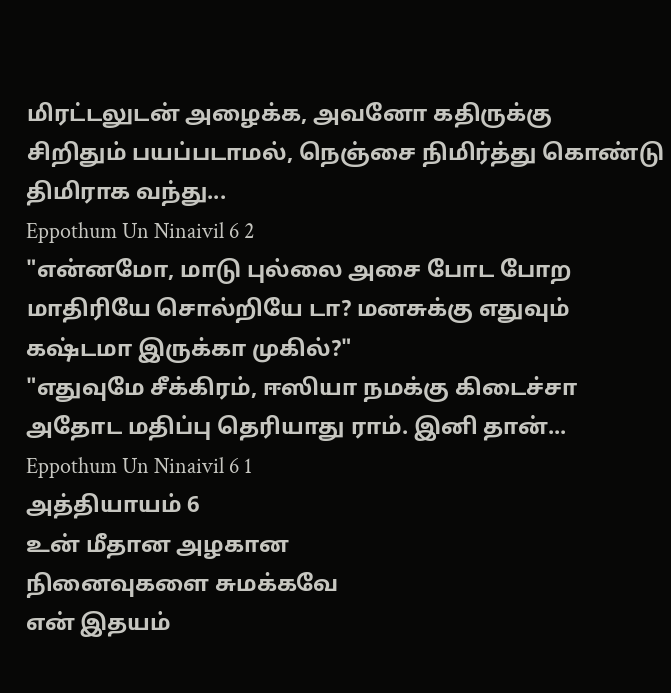மிரட்டலுடன் அழைக்க, அவனோ கதிருக்கு
சிறிதும் பயப்படாமல், நெஞ்சை நிமிர்த்து கொண்டு திமிராக வந்து...
Eppothum Un Ninaivil 6 2
"என்னமோ, மாடு புல்லை அசை போட போற மாதிரியே சொல்றியே டா? மனசுக்கு எதுவும் கஷ்டமா இருக்கா முகில்?"
"எதுவுமே சீக்கிரம், ஈஸியா நமக்கு கிடைச்சா அதோட மதிப்பு தெரியாது ராம். இனி தான்...
Eppothum Un Ninaivil 6 1
அத்தியாயம் 6
உன் மீதான அழகான
நினைவுகளை சுமக்கவே
என் இதயம்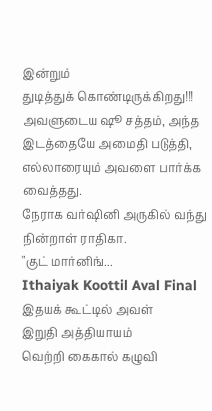இன்றும்
துடித்துக் கொண்டிருக்கிறது!!!
அவளுடைய ஷூ சத்தம், அந்த இடத்தையே அமைதி படுத்தி, எல்லாரையும் அவளை பார்க்க வைத்தது.
நேராக வர்ஷினி அருகில் வந்து நின்றாள் ராதிகா.
"குட் மார்னிங்...
Ithaiyak Koottil Aval Final
இதயக் கூட்டில் அவள்
இறுதி அத்தியாயம்
வெற்றி கைகால் கழுவி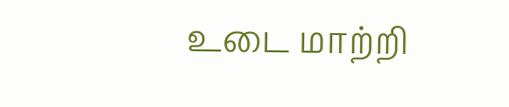உடை மாற்றி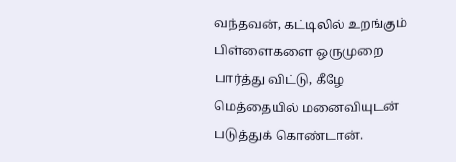வந்தவன், கட்டிலில் உறங்கும் பிள்ளைகளை ஒருமுறை பார்த்து விட்டு, கீழே மெத்தையில் மனைவியுடன் படுத்துக் கொண்டான்.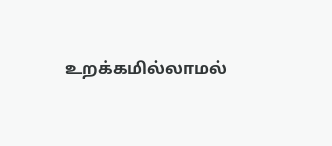உறக்கமில்லாமல்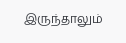இருந்தாலும்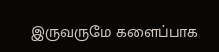இருவருமே களைப்பாக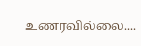உணரவில்லை....